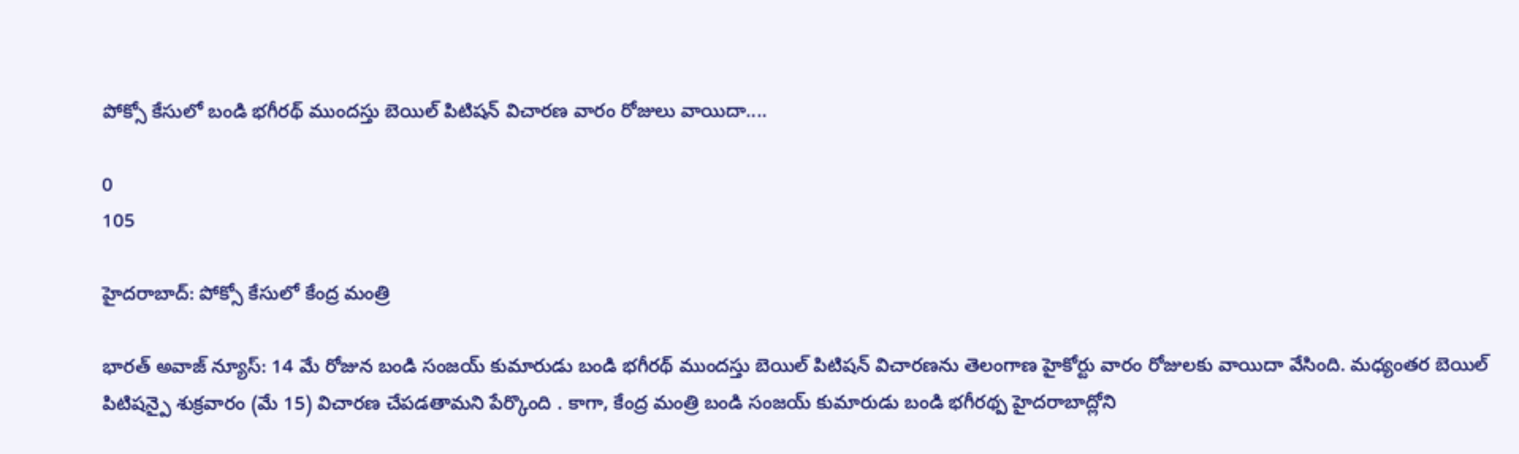పోక్సో కేసులో బండి భగీరథ్ ముందస్తు బెయిల్ పిటిషన్ విచారణ వారం రోజులు వాయిదా....

0
105

హైదరాబాద్: పోక్సో కేసులో కేంద్ర మంత్రి

భారత్ అవాజ్ న్యూస్: 14 మే రోజున బండి సంజయ్ కుమారుడు బండి భగీరథ్ ముందస్తు బెయిల్ పిటిషన్ విచారణను తెలంగాణ హైకోర్టు వారం రోజులకు వాయిదా వేసింది. మధ్యంతర బెయిల్ పిటిషన్పై శుక్రవారం (మే 15) విచారణ చేపడతామని పేర్కొంది . కాగా, కేంద్ర మంత్రి బండి సంజయ్ కుమారుడు బండి భగీరథ్ప హైదరాబాద్లోని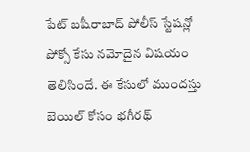పేట్ బషీరాబాద్ పోలీస్ స్టేషన్లో పోక్సో కేసు నమోదైన విషయం తెలిసిందే. ఈ కేసులో ముందస్తు బెయిల్ కోసం భగీరథ్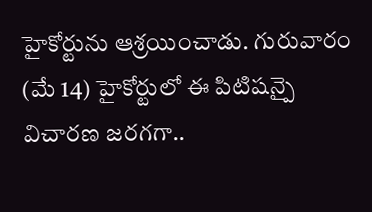హైకోర్టును ఆశ్రయించాడు. గురువారం (మే 14) హైకోర్టులో ఈ పిటిషన్పై విచారణ జరగగా..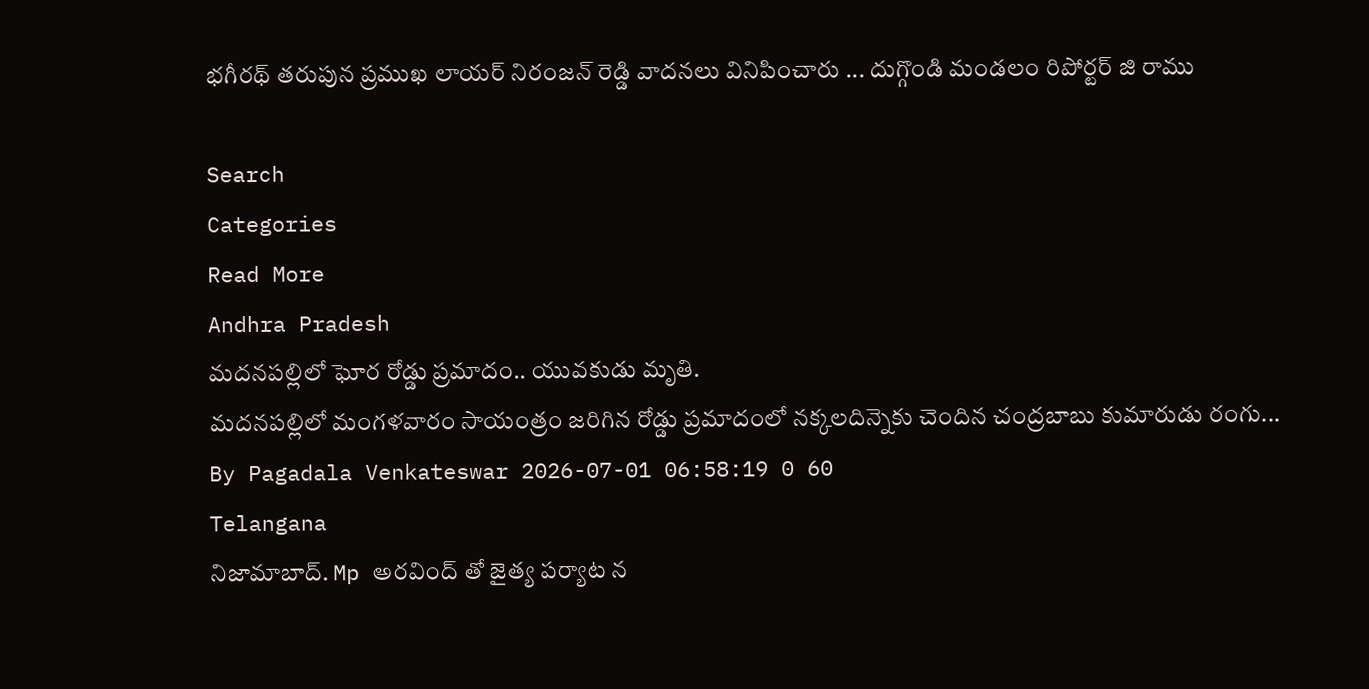భగీరథ్ తరుపున ప్రముఖ లాయర్ నిరంజన్ రెడ్డి వాదనలు వినిపించారు ... దుగ్గొండి మండలం రిపోర్టర్ జి రాము

Search
Categories
Read More
Andhra Pradesh
మదనపల్లిలో ఘోర రోడ్డు ప్రమాదం.. యువకుడు మృతి.
మదనపల్లిలో మంగళవారం సాయంత్రం జరిగిన రోడ్డు ప్రమాదంలో నక్కలదిన్నెకు చెందిన చంద్రబాబు కుమారుడు రంగు...
By Pagadala Venkateswar 2026-07-01 06:58:19 0 60
Telangana
నిజామాబాద్. Mp అరవింద్ తో జైత్య పర్యాట న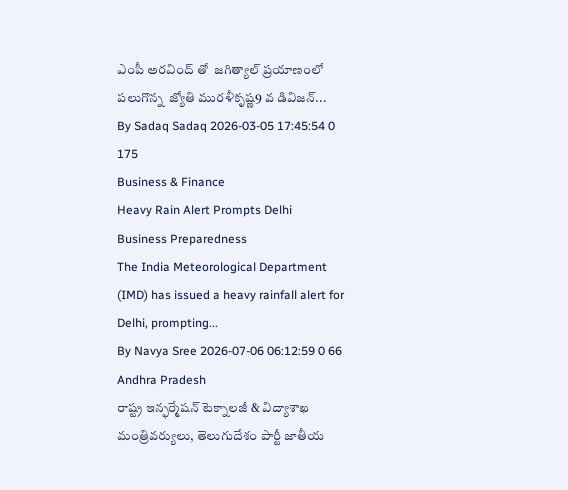ఎంపీ అరవింద్ తో  జగిత్యాల్ ప్రయాణంలో పలుగొన్న  జ్యోతి మురళీకృష్ణ9 వ డివిజన్...
By Sadaq Sadaq 2026-03-05 17:45:54 0 175
Business & Finance
Heavy Rain Alert Prompts Delhi Business Preparedness
The India Meteorological Department (IMD) has issued a heavy rainfall alert for Delhi, prompting...
By Navya Sree 2026-07-06 06:12:59 0 66
Andhra Pradesh
రాష్ట్ర ఇన్ఫర్మేషన్ టెక్నాలజీ & విద్యాశాఖ మంత్రివర్యులు, తెలుగుదేశం పార్టీ జాతీయ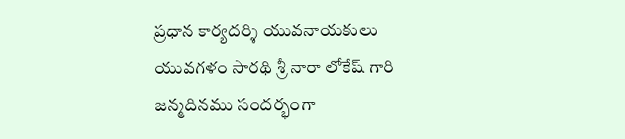ప్రధాన కార్యదర్శి యువనాయకులు యువగళం సారథి శ్రీ నారా లోకేష్ గారి జన్మదినము సందర్భంగా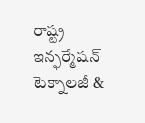రాష్ట్ర ఇన్ఫర్మేషన్ టెక్నాలజీ &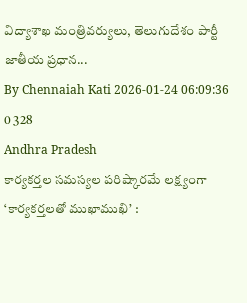విద్యాశాఖ మంత్రివర్యులు, తెలుగుదేశం పార్టీ జాతీయ ప్రధాన...
By Chennaiah Kati 2026-01-24 06:09:36 0 328
Andhra Pradesh
కార్యకర్తల సమస్యల పరిష్కారమే లక్ష్యంగా ‘కార్యకర్తలతో ముఖాముఖి’ :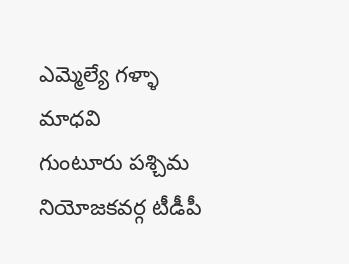ఎమ్మెల్యే గళ్ళా మాధవి
గుంటూరు పశ్చిమ నియోజకవర్గ టీడీపీ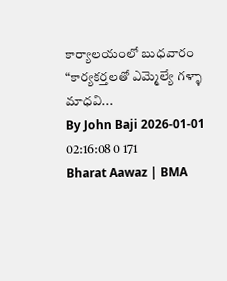కార్యాలయంలో బుధవారం “కార్యకర్తలతో ఎమ్మెల్యే గళ్ళా మాధవి...
By John Baji 2026-01-01 02:16:08 0 171
Bharat Aawaz | BMA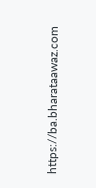https://ba.bharataawaz.com